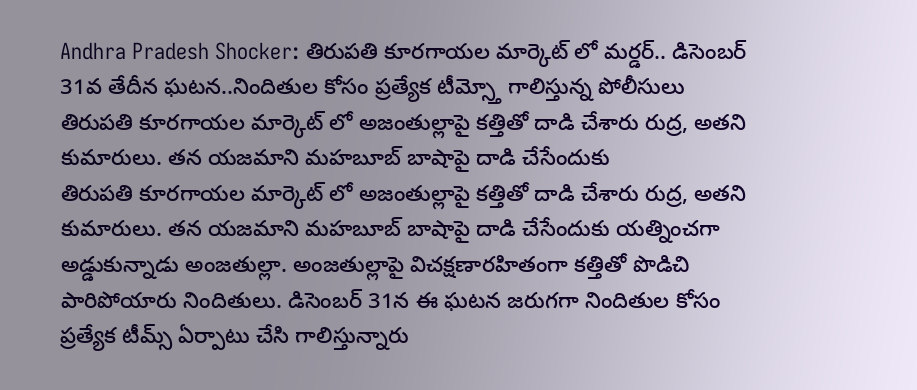Andhra Pradesh Shocker: తిరుపతి కూరగాయల మార్కెట్ లో మర్డర్.. డిసెంబర్ 31వ తేదీన ఘటన..నిందితుల కోసం ప్రత్యేక టీమ్స్తో గాలిస్తున్న పోలీసులు
తిరుపతి కూరగాయల మార్కెట్ లో అజంతుల్లాపై కత్తితో దాడి చేశారు రుద్ర, అతని కుమారులు. తన యజమాని మహబూబ్ బాషాపై దాడి చేసేందుకు
తిరుపతి కూరగాయల మార్కెట్ లో అజంతుల్లాపై కత్తితో దాడి చేశారు రుద్ర, అతని కుమారులు. తన యజమాని మహబూబ్ బాషాపై దాడి చేసేందుకు యత్నించగా అడ్డుకున్నాడు అంజతుల్లా. అంజతుల్లాపై విచక్షణారహితంగా కత్తితో పొడిచి పారిపోయారు నిందితులు. డిసెంబర్ 31న ఈ ఘటన జరుగగా నిందితుల కోసం ప్రత్యేక టీమ్స్ ఏర్పాటు చేసి గాలిస్తున్నారు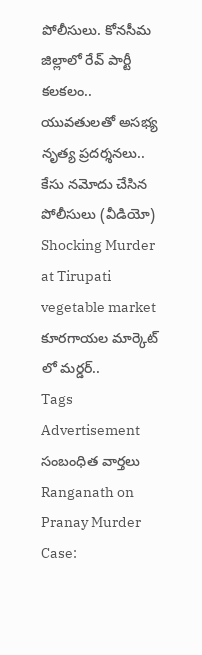పోలీసులు. కోనసీమ జిల్లాలో రేవ్ పార్టీ కలకలం.. యువతులతో అసభ్య నృత్య ప్రదర్శనలు.. కేసు నమోదు చేసిన పోలీసులు (వీడియో)
Shocking Murder at Tirupati vegetable market
కూరగాయల మార్కెట్ లో మర్డర్..
Tags
Advertisement
సంబంధిత వార్తలు
Ranganath on Pranay Murder Case: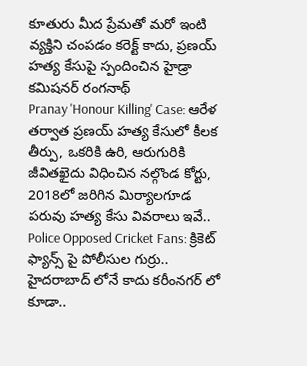కూతురు మీద ప్రేమతో మరో ఇంటి వ్యక్తిని చంపడం కరెక్ట్ కాదు, ప్రణయ్ హత్య కేసుపై స్పందించిన హైడ్రా కమిషనర్ రంగనాథ్
Pranay 'Honour Killing' Case: ఆరేళ తర్వాత ప్రణయ్ హత్య కేసులో కీలక తీర్పు, ఒకరికి ఉరి, ఆరుగురికి జీవితఖైదు విధించిన నల్గొండ కోర్టు, 2018లో జరిగిన మిర్యాలగూడ పరువు హత్య కేసు వివరాలు ఇవే..
Police Opposed Cricket Fans: క్రికెట్ ఫ్యాన్స్ పై పోలీసుల గుర్రు.. హైదరాబాద్ లోనే కాదు కరీంనగర్ లో కూడా..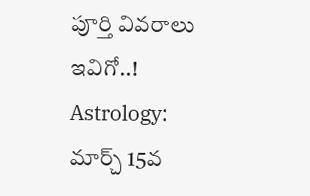పూర్తి వివరాలు ఇవిగో..!
Astrology: మార్చ్ 15వ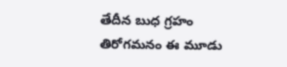తేదీన బుధ గ్రహం తిరోగమనం ఈ మూడు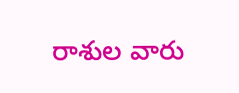రాశుల వారు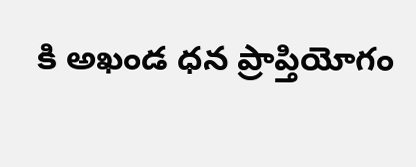కి అఖండ ధన ప్రాప్తియోగం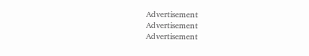Advertisement
Advertisement
Advertisement